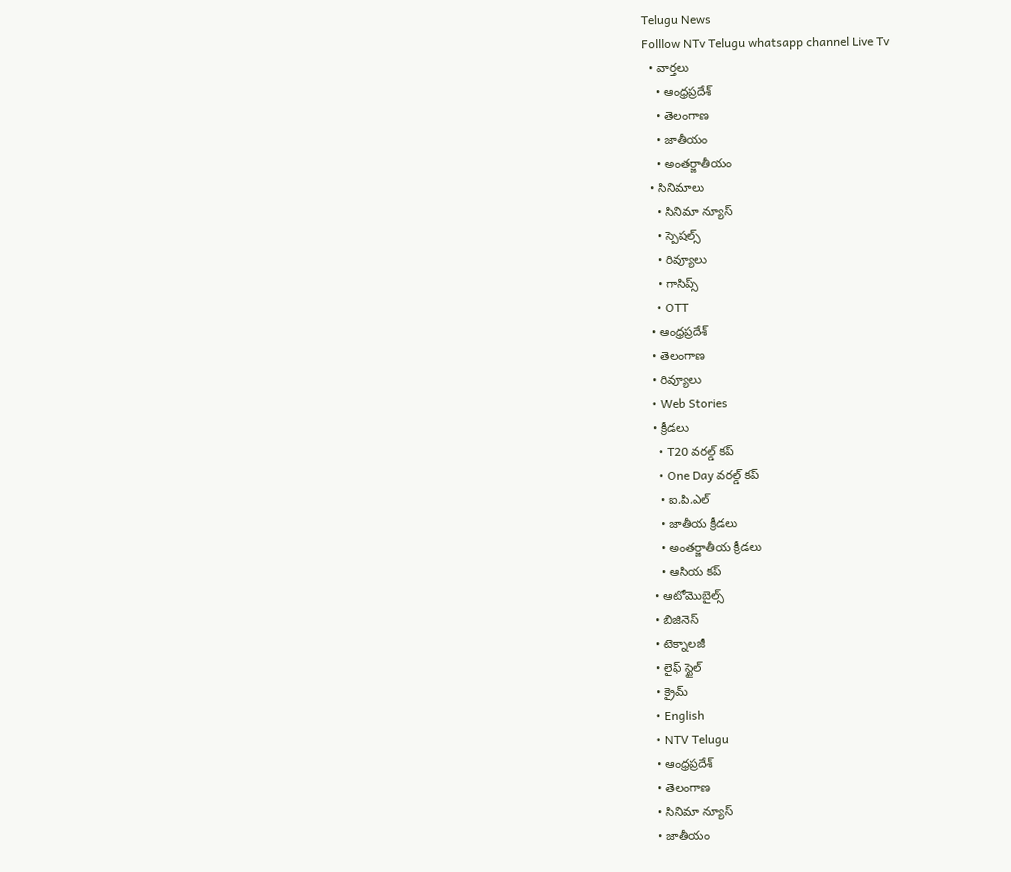Telugu News
Folllow NTv Telugu whatsapp channel Live Tv
  • వార్తలు
    • ఆంధ్రప్రదేశ్
    • తెలంగాణ
    • జాతీయం
    • అంతర్జాతీయం
  • సినిమాలు
    • సినిమా న్యూస్
    • స్పెషల్స్
    • రివ్యూలు
    • గాసిప్స్
    • OTT
  • ఆంధ్రప్రదేశ్
  • తెలంగాణ
  • రివ్యూలు
  • Web Stories
  • క్రీడలు
    • T20 వరల్డ్ కప్
    • One Day వరల్డ్ కప్
    • ఐ.పి.ఎల్
    • జాతీయ క్రీడలు
    • అంతర్జాతీయ క్రీడలు
    • ఆసియ కప్
  • ఆటోమొబైల్స్
  • బిజినెస్‌
  • టెక్నాలజీ
  • లైఫ్ స్టైల్
  • క్రైమ్
  • English
  • NTV Telugu
  • ఆంధ్రప్రదేశ్
  • తెలంగాణ
  • సినిమా న్యూస్
  • జాతీయం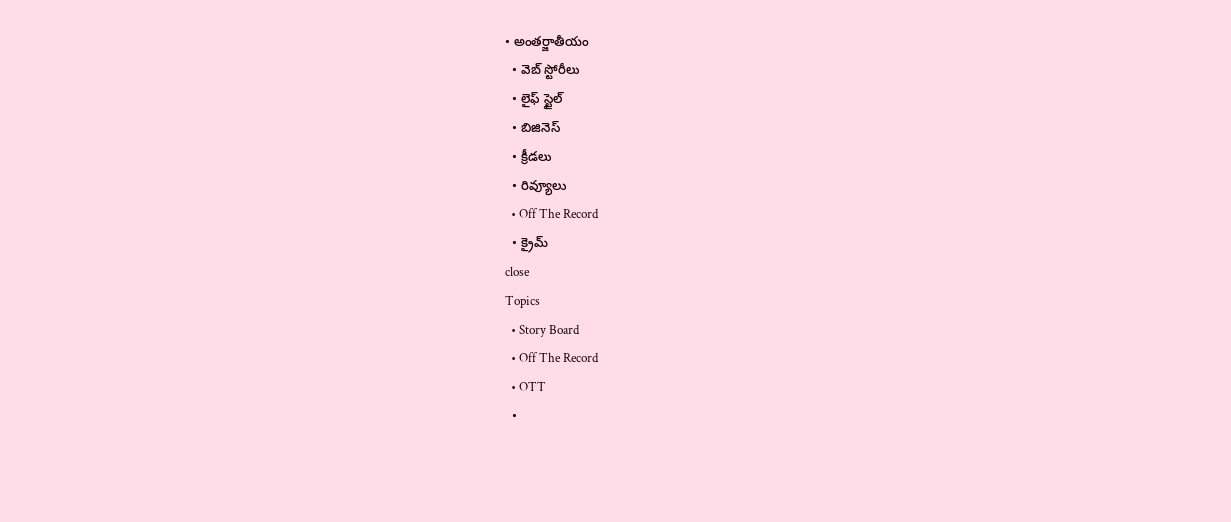• అంతర్జాతీయం
  • వెబ్ స్టోరీలు
  • లైఫ్ స్టైల్
  • బిజినెస్‌
  • క్రీడలు
  • రివ్యూలు
  • Off The Record
  • క్రైమ్
close
Topics
  • Story Board
  • Off The Record
  • OTT
  •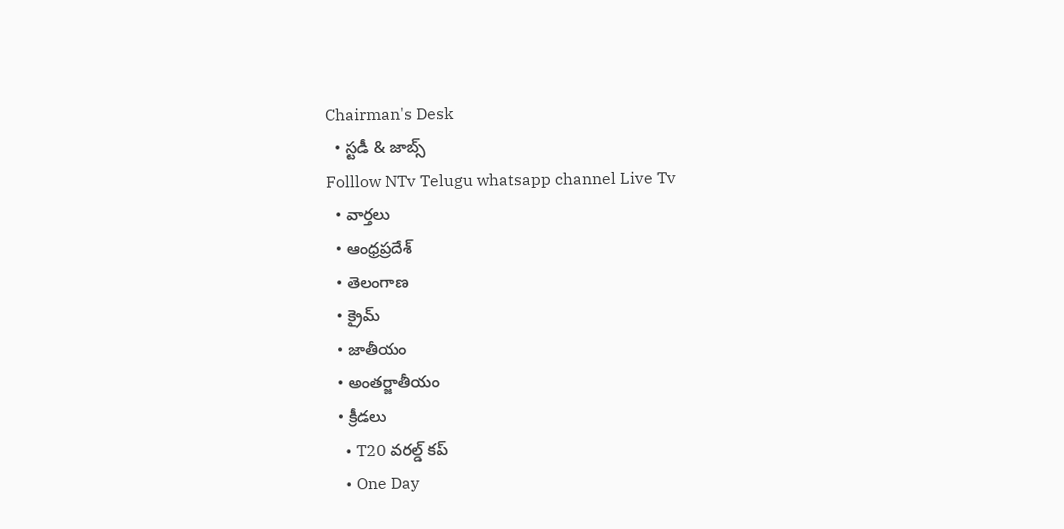Chairman's Desk
  • స్టడీ & జాబ్స్
Folllow NTv Telugu whatsapp channel Live Tv
  • వార్తలు
  • ఆంధ్రప్రదేశ్
  • తెలంగాణ
  • క్రైమ్
  • జాతీయం
  • అంతర్జాతీయం
  • క్రీడలు
    • T20 వరల్డ్ కప్
    • One Day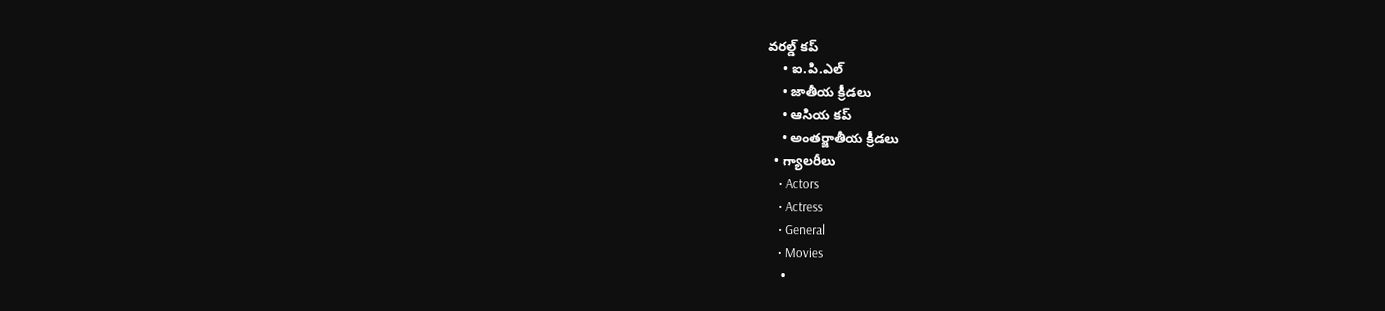వరల్డ్ కప్
    • ఐ.పి.ఎల్
    • జాతీయ క్రీడలు
    • ఆసియ కప్
    • అంతర్జాతీయ క్రీడలు
  • గ్యాలరీలు
    • Actors
    • Actress
    • General
    • Movies
    •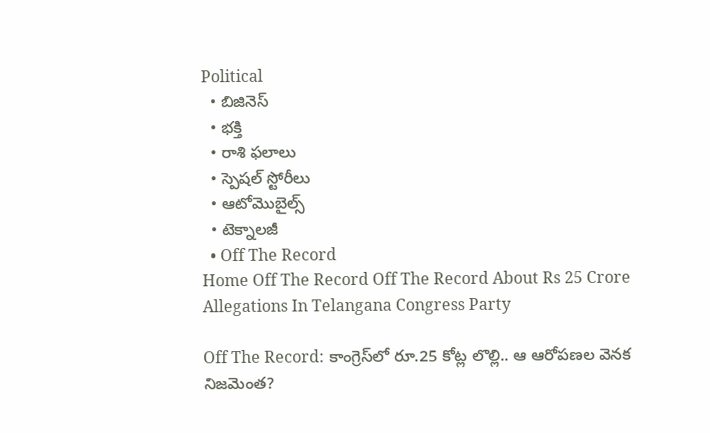Political
  • బిజినెస్‌
  • భక్తి
  • రాశి ఫలాలు
  • స్పెషల్‌ స్టోరీలు
  • ఆటోమొబైల్స్
  • టెక్నాలజీ
  • Off The Record
Home Off The Record Off The Record About Rs 25 Crore Allegations In Telangana Congress Party

Off The Record: కాంగ్రెస్‌లో రూ.25 కోట్ల లొల్లి.. ఆ ఆరోపణల వెనక నిజమెంత?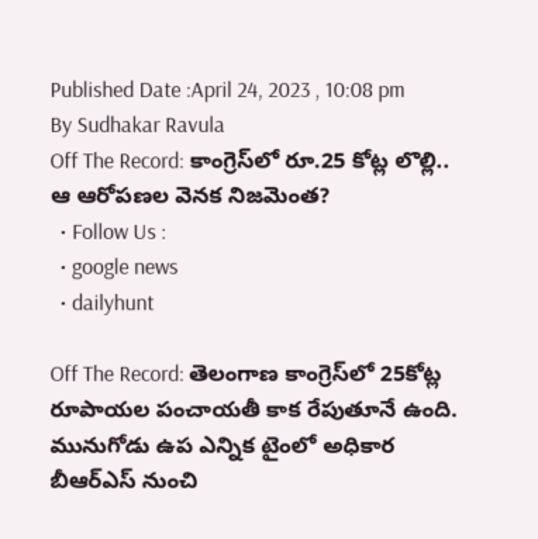Published Date :April 24, 2023 , 10:08 pm
By Sudhakar Ravula
Off The Record: కాంగ్రెస్‌లో రూ.25 కోట్ల లొల్లి.. ఆ ఆరోపణల వెనక నిజమెంత?
  • Follow Us :
  • google news
  • dailyhunt

Off The Record: తెలంగాణ కాంగ్రెస్‌లో 25కోట్ల రూపాయల పంచాయతీ కాక రేపుతూనే ఉంది. మునుగోడు ఉప ఎన్నిక టైంలో అధికార బీఆర్‌ఎస్‌ నుంచి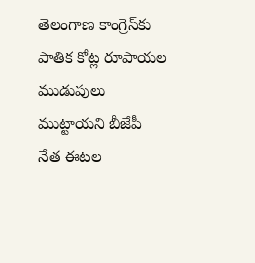తెలంగాణ కాంగ్రెస్‌కు పాతిక కోట్ల రూపాయల ముడుపులు ముట్టాయని బీజేపీ నేత ఈటల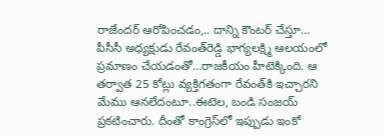రాజేందర్‌ ఆరోపించడం,.. దాన్ని కౌంటర్‌ చేస్తూ… పీసీసీ అధ్యక్షుడు రేవంత్‌రెడ్డి భాగ్యలక్ష్మి ఆలయంలో ప్రమాణం చేయడంతో…రాజకీయం హీటెక్కింది. ఆ తర్వాత 25 కోట్లు వ్యక్తిగతంగా రేవంత్‌కి ఇచ్చారని మేము ఆనలేదంటూ..ఈటెల, బండి సంజయ్ ప్రకటించారు. దీంతో కాంగ్రెస్‌లో ఇప్పుడు ఇంకో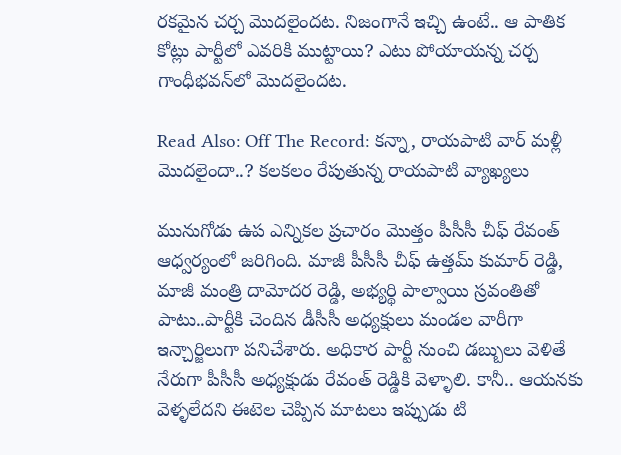రకమైన చర్చ మొదలైందట. నిజంగానే ఇచ్చి ఉంటే.. ఆ పాతిక కోట్లు పార్టీలో ఎవరికి ముట్టాయి? ఎటు పోయాయన్న చర్చ గాంధీభవన్‌లో మొదలైందట.

Read Also: Off The Record: కన్నా, రాయపాటి వార్‌ మళ్లీ మొదలైందా..? కలకలం రేపుతున్న రాయపాటి వ్యాఖ్యలు

మునుగోడు ఉప ఎన్నికల ప్రచారం మొత్తం పీసీసీ చీఫ్ రేవంత్ ఆధ్వర్యంలో జరిగింది. మాజీ పీసీసీ చీఫ్ ఉత్తమ్ కుమార్ రెడ్డి, మాజీ మంత్రి దామోదర రెడ్డి, అభ్యర్థి పాల్వాయి స్రవంతితో పాటు..పార్టీకి చెందిన డీసీసీ అధ్యక్షులు మండల వారీగా ఇన్చార్జిలుగా పనిచేశారు. అధికార పార్టీ నుంచి డబ్బులు వెళితే నేరుగా పీసీసీ అధ్యక్షుడు రేవంత్ రెడ్డికి వెళ్ళాలి. కానీ.. ఆయనకు వెళ్ళలేదని ఈటెల చెప్పిన మాటలు ఇప్పుడు టి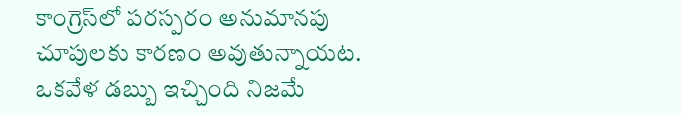కాంగ్రెస్‌లో పరస్పరం అనుమానపు చూపులకు కారణం అవుతున్నాయట. ఒకవేళ డబ్బు ఇచ్చింది నిజమే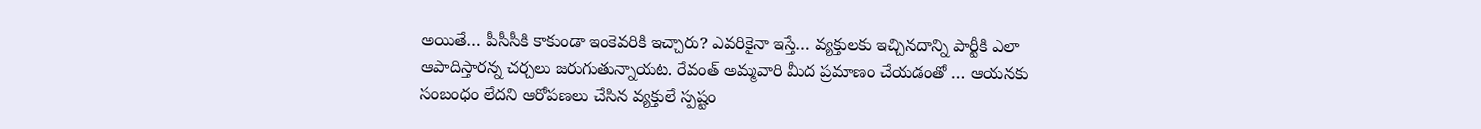అయితే… పీసీసీకి కాకుండా ఇంకెవరికి ఇచ్చారు? ఎవరికైనా ఇస్తే… వ్యక్తులకు ఇచ్చినదాన్ని పార్టీకి ఎలా ఆపాదిస్తారన్న చర్చలు జరుగుతున్నాయట. రేవంత్ అమ్మవారి మీద ప్రమాణం చేయడంతో … ఆయనకు సంబంధం లేదని ఆరోపణలు చేసిన వ్యక్తులే స్పష్టం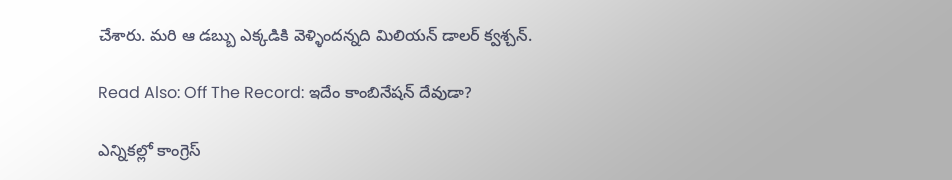చేశారు. మరి ఆ డబ్బు ఎక్కడికి వెళ్ళిందన్నది మిలియన్‌ డాలర్‌ క్వశ్చన్‌.

Read Also: Off The Record: ఇదేం కాంబినేషన్ దేవుడా?

ఎన్నికల్లో కాంగ్రెస్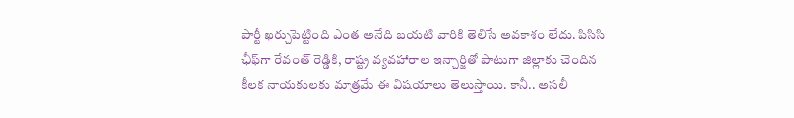పార్టీ ఖర్చుపెట్టింది ఎంత అనేది బయటి వారికి తెలిసే అవకాశం లేదు. పిసిసి ఛీఫ్‌గా రేవంత్ రెడ్డికి, రాష్ట్ర వ్యవహారాల ఇన్చార్జితో పాటుగా జిల్లాకు చెందిన కీలక నాయకులకు మాత్రమే ఈ విషయాలు తెలుస్తాయి. కానీ.. అసలీ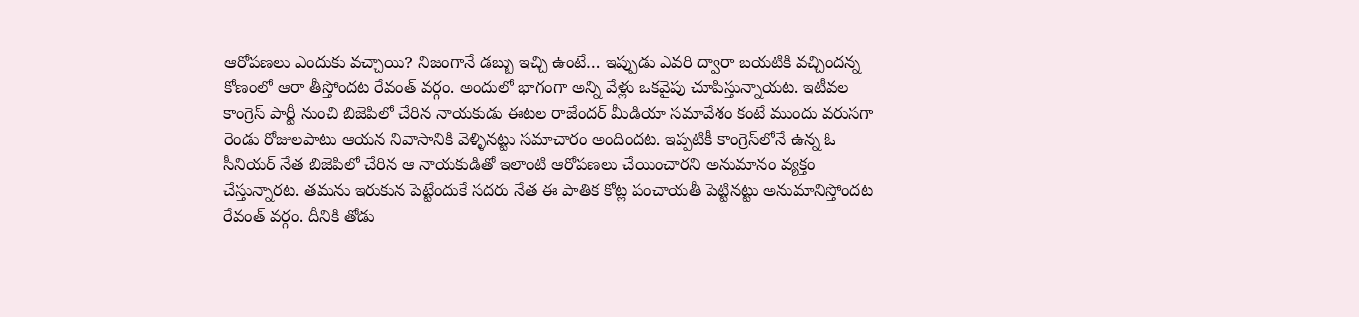ఆరోపణలు ఎందుకు వచ్చాయి? నిజంగానే డబ్బు ఇచ్చి ఉంటే… ఇప్పుడు ఎవరి ద్వారా బయటికి వచ్చిందన్న కోణంలో ఆరా తీస్తోందట రేవంత్‌ వర్గం. అందులో భాగంగా అన్ని వేళ్లు ఒకవైపు చూపిస్తున్నాయట. ఇటీవల కాంగ్రెస్ పార్టీ నుంచి బిజెపిలో చేరిన నాయకుడు ఈటల రాజేందర్ మీడియా సమావేశం కంటే ముందు వరుసగా రెండు రోజులపాటు ఆయన నివాసానికి వెళ్ళినట్టు సమాచారం అందిందట. ఇప్పటికీ కాంగ్రెస్‌లోనే ఉన్న ఓ సీనియర్ నేత బిజెపిలో చేరిన ఆ నాయకుడితో ఇలాంటి ఆరోపణలు చేయించారని అనుమానం వ్యక్తం చేస్తున్నారట. తమను ఇరుకున పెట్టేందుకే సదరు నేత ఈ పాతిక కోట్ల పంచాయతీ పెట్టినట్టు అనుమానిస్తోందట రేవంత్‌ వర్గం. దీనికి తోడు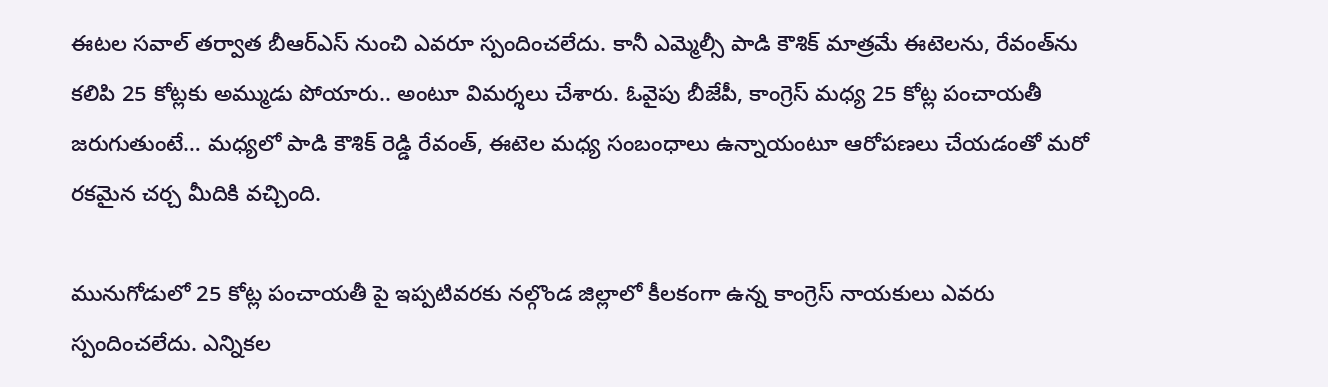ఈటల సవాల్‌ తర్వాత బీఆర్ఎస్ నుంచి ఎవరూ స్పందించలేదు. కానీ ఎమ్మెల్సీ పాడి కౌశిక్ మాత్రమే ఈటెలను, రేవంత్‌ను కలిపి 25 కోట్లకు అమ్ముడు పోయారు.. అంటూ విమర్శలు చేశారు. ఓవైపు బీజేపీ, కాంగ్రెస్‌ మధ్య 25 కోట్ల పంచాయతీ జరుగుతుంటే… మధ్యలో పాడి కౌశిక్ రెడ్డి రేవంత్, ఈటెల మధ్య సంబంధాలు ఉన్నాయంటూ ఆరోపణలు చేయడంతో మరో రకమైన చర్చ మీదికి వచ్చింది.

మునుగోడులో 25 కోట్ల పంచాయతీ పై ఇప్పటివరకు నల్గొండ జిల్లాలో కీలకంగా ఉన్న కాంగ్రెస్‌ నాయకులు ఎవరు స్పందించలేదు. ఎన్నికల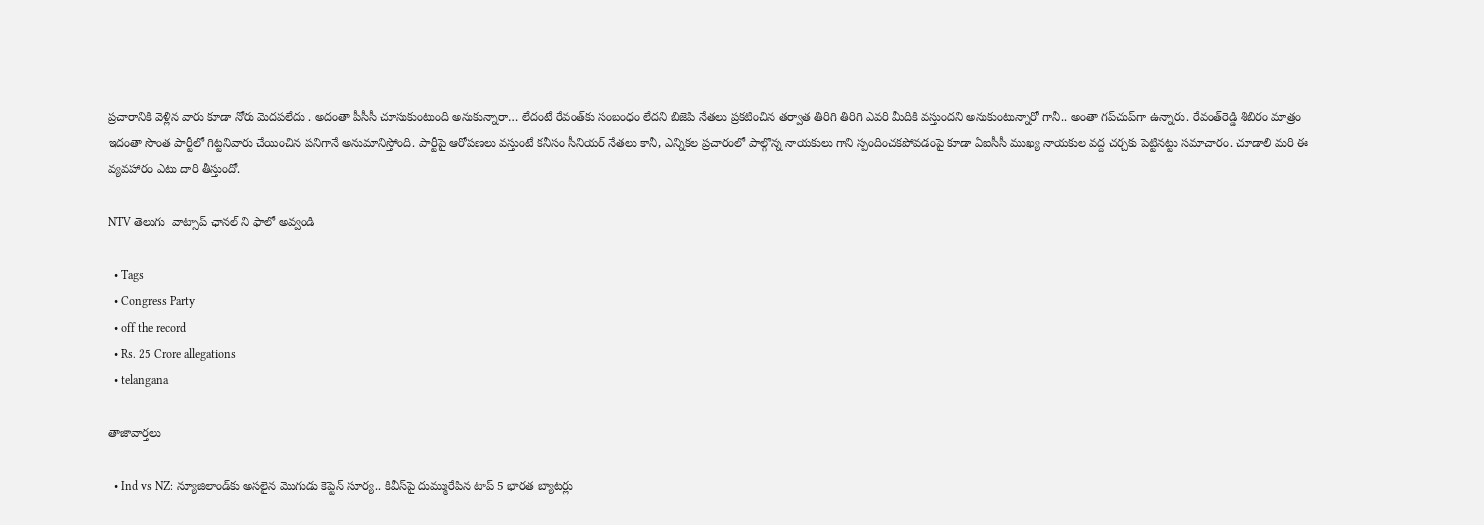ప్రచారానికి వెళ్లిన వారు కూడా నోరు మెదపలేదు . అదంతా పీసీసీ చూసుకుంటుంది అనుకున్నారా… లేదంటే రేవంత్‌కు సంబంధం లేదని బిజెపి నేతలు ప్రకటించిన తర్వాత తిరిగి తిరిగి ఎవరి మీదికి వస్తుందని అనుకుంటున్నారో గానీ.. అంతా గప్‌చుప్‌గా ఉన్నారు. రేవంత్‌రెడ్డి శిబిరం మాత్రం ఇదంతా సొంత పార్టీలో గిట్టనివారు చేయించిన పనిగానే అనుమానిస్తోంది. పార్టీపై ఆరోపణలు వస్తుంటే కనీసం సీనియర్ నేతలు కానీ, ఎన్నికల ప్రచారంలో పాల్గొన్న నాయకులు గాని స్పందించకపోవడంపై కూడా ఏఐసీసీ ముఖ్య నాయకుల వద్ద చర్చకు పెట్టినట్టు సమాచారం. చూడాలి మరి ఈ వ్యవహారం ఎటు దారి తీస్తుందో.

NTV తెలుగు  వాట్సాప్ ఛానల్ ని ఫాలో అవ్వండి

  • Tags
  • Congress Party
  • off the record
  • Rs. 25 Crore allegations
  • telangana

తాజావార్తలు

  • Ind vs NZ: న్యూజిలాండ్‌కు అసలైన మొగుడు కెప్టెన్ సూర్య.. కివీస్‌పై దుమ్మురేపిన టాప్ 5 భారత బ్యాటర్లు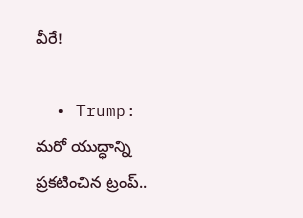వీరే!

  • Trump: మరో యుద్ధాన్ని ప్రకటించిన ట్రంప్..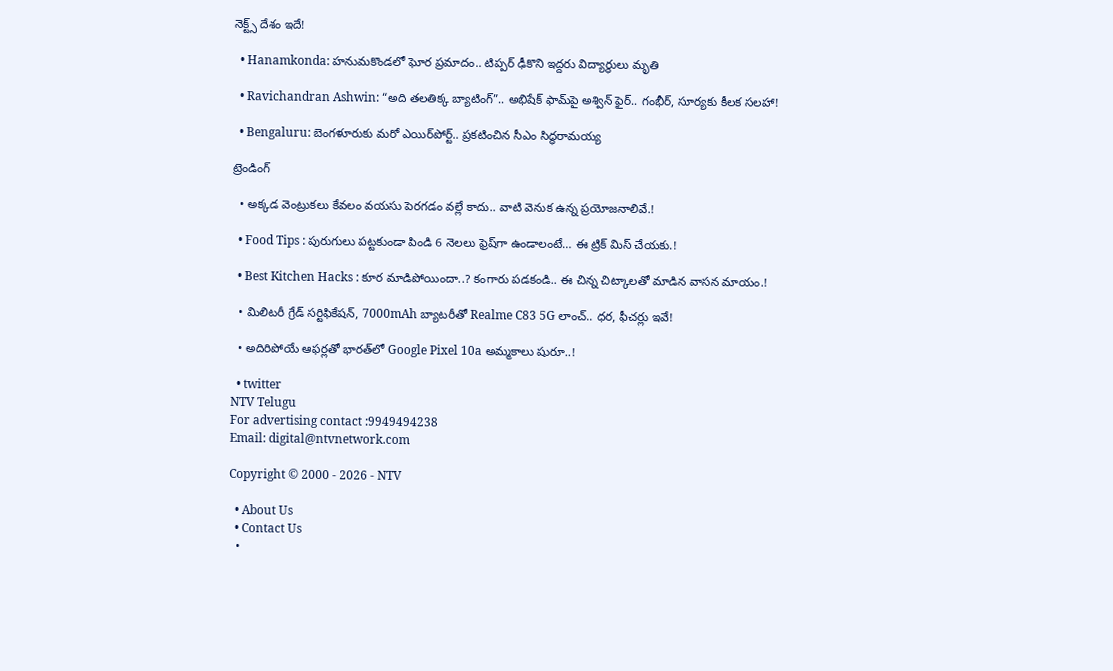నెక్ట్స్ దేశం ఇదే!

  • Hanamkonda: హనుమకొండలో ఘోర ప్రమాదం.. టిప్పర్ ఢీకొని ఇద్దరు విద్యార్థులు మృతి

  • Ravichandran Ashwin: “అది తలతిక్క బ్యాటింగ్”.. అభిషేక్‌ ఫామ్‌పై అశ్విన్ ఫైర్.. గంభీర్, సూర్యకు కీలక సలహా!

  • Bengaluru: బెంగళూరుకు మరో ఎయిర్‌పోర్ట్.. ప్రకటించిన సీఎం సిద్ధరామయ్య

ట్రెండింగ్‌

  • అక్కడ వెంట్రుకలు కేవలం వయసు పెరగడం వల్లే కాదు.. వాటి వెనుక ఉన్న ప్రయోజనాలివే.!

  • Food Tips : పురుగులు పట్టకుండా పిండి 6 నెలలు ఫ్రెష్‌గా ఉండాలంటే… ఈ ట్రిక్ మిస్ చేయకు.!

  • Best Kitchen Hacks : కూర మాడిపోయిందా..? కంగారు పడకండి.. ఈ చిన్న చిట్కాలతో మాడిన వాసన మాయం.!

  • మిలిటరీ గ్రేడ్ సర్టిఫికేషన్, 7000mAh బ్యాటరీతో Realme C83 5G లాంచ్.. ధర, ఫీచర్లు ఇవే!

  • అదిరిపోయే ఆఫర్లతో భారత్‌లో Google Pixel 10a అమ్మకాలు షురూ..!

  • twitter
NTV Telugu
For advertising contact :9949494238
Email: digital@ntvnetwork.com

Copyright © 2000 - 2026 - NTV

  • About Us
  • Contact Us
  •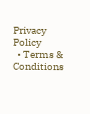Privacy Policy
  • Terms & Conditions